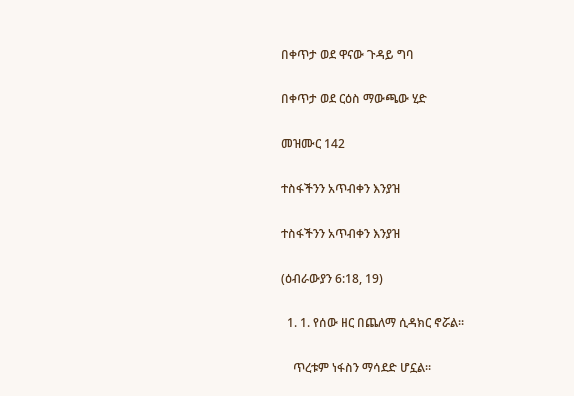በቀጥታ ወደ ዋናው ጉዳይ ግባ

በቀጥታ ወደ ርዕስ ማውጫው ሂድ

መዝሙር 142

ተስፋችንን አጥብቀን እንያዝ

ተስፋችንን አጥብቀን እንያዝ

(ዕብራውያን 6:18, 19)

  1. 1. የሰው ዘር በጨለማ ሲዳክር ኖሯል።

    ጥረቱም ነፋስን ማሳደድ ሆኗል።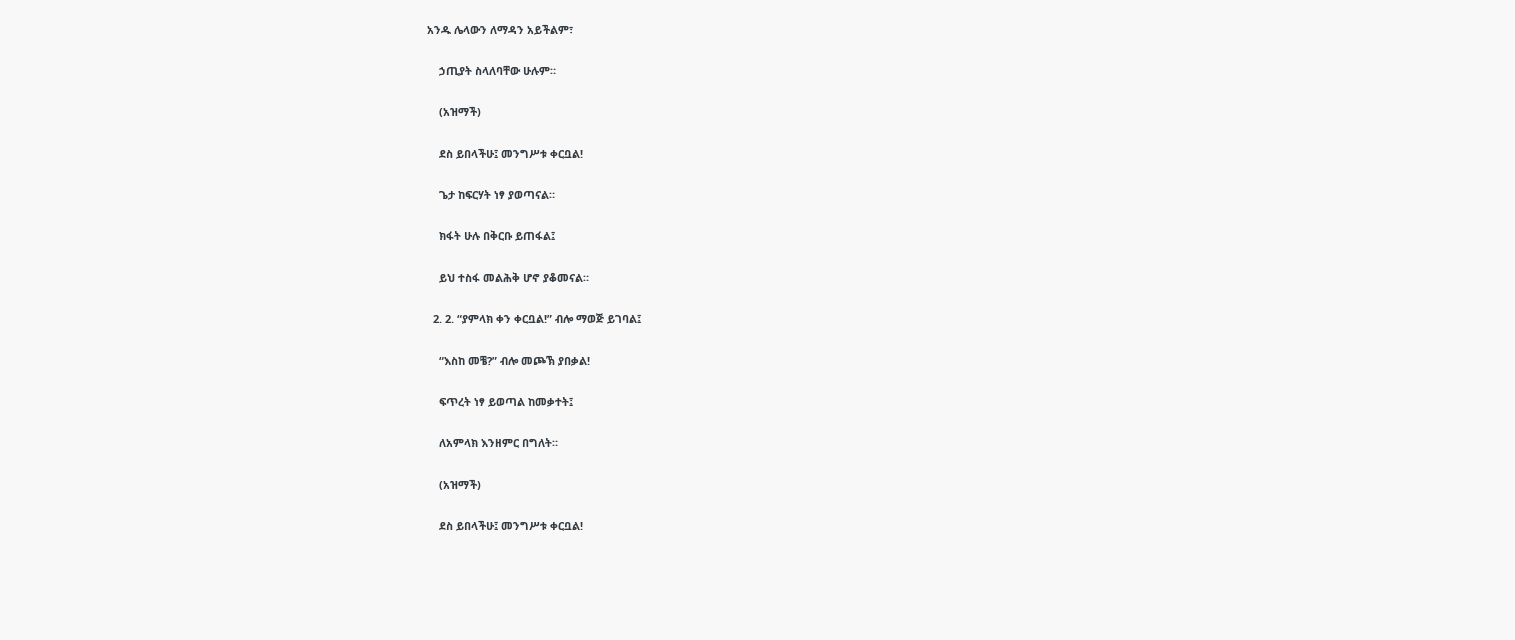አንዱ ሌላውን ለማዳን አይችልም፣

    ኃጢያት ስላለባቸው ሁሉም።

    (አዝማች)

    ደስ ይበላችሁ፤ መንግሥቱ ቀርቧል!

    ጌታ ከፍርሃት ነፃ ያወጣናል።

    ክፋት ሁሉ በቅርቡ ይጠፋል፤

    ይህ ተስፋ መልሕቅ ሆኖ ያቆመናል።

  2. 2. “ያምላክ ቀን ቀርቧል!” ብሎ ማወጅ ይገባል፤

    “እስከ መቼ?” ብሎ መጮኽ ያበቃል!

    ፍጥረት ነፃ ይወጣል ከመቃተት፤

    ለአምላክ እንዘምር በግለት።

    (አዝማች)

    ደስ ይበላችሁ፤ መንግሥቱ ቀርቧል!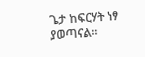ጌታ ከፍርሃት ነፃ ያወጣናል።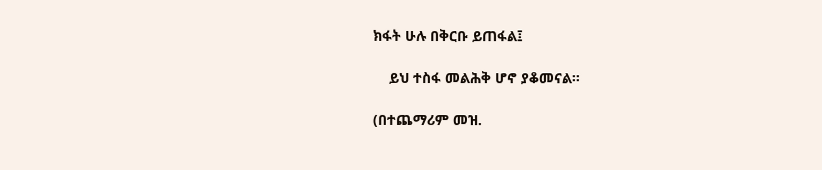ክፋት ሁሉ በቅርቡ ይጠፋል፤

    ይህ ተስፋ መልሕቅ ሆኖ ያቆመናል።

(በተጨማሪም መዝ.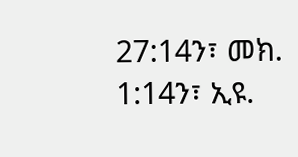27:14ን፣ መክ. 1:14ን፣ ኢዩ.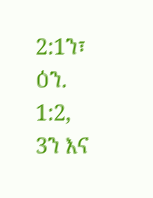2:1ን፣ ዕን. 1:2, 3ን እና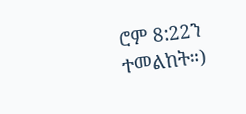ሮም 8:22ን ተመልከት።)